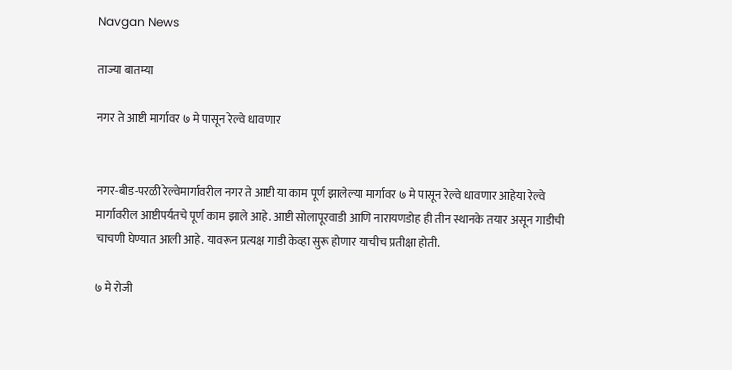Navgan News

ताज्या बातम्या

नगर ते आष्टी मार्गावर ७ मे पासून रेल्वे धावणार


नगर-बीड-परळी रेल्वेमार्गावरील नगर ते आष्टी या काम पूर्ण झालेल्या मार्गावर ७ मे पासून रेल्वे धावणार आहेया रेल्वे मार्गावरील आष्टीपर्यंतचे पूर्ण काम झाले आहे. आष्टी सोलापूरवाडी आणि नारायणडोह ही तीन स्थानके तयार असून गाडीची चाचणी घेण्यात आली आहे. यावरून प्रत्यक्ष गाडी केव्हा सुरू होणार याचीच प्रतीक्षा होती.

७ मे रोजी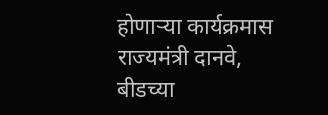होणाऱ्या कार्यक्रमास राज्यमंत्री दानवे, बीडच्या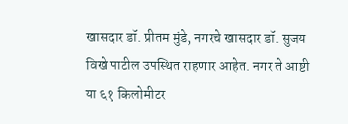खासदार डॉ. प्रीतम मुंडे, नगरचे खासदार डॉ. सुजय विखे पाटील उपस्थित राहणार आहेत. नगर ते आष्टी या ६१ किलोमीटर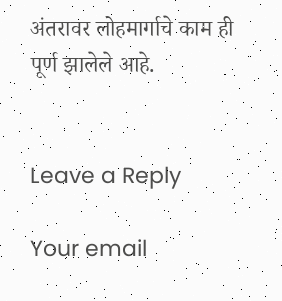अंतरावर लोहमार्गाचे काम ही पूर्ण झालेले आहे.


Leave a Reply

Your email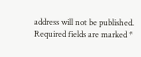address will not be published. Required fields are marked *